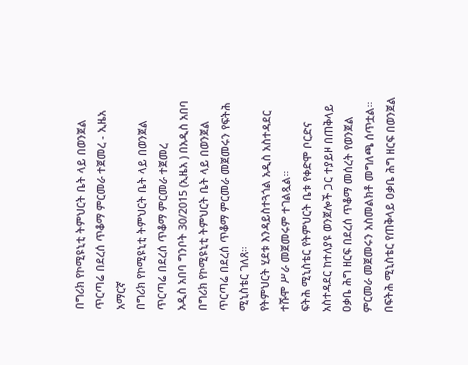በግሪክ የኮሚዩኒቲ ትምህርት ቤት ላይ በወንጀል ጥርጣሬ በደረሰ ጥቆማ ምርመራ ተጀመረ - ኢዜአ አማርኛ
በግሪክ የኮሚዩኒቲ ትምህርት ቤት ላይ በወንጀል ጥርጣሬ በደረሰ ጥቆማ ምርመራ ተጀመረ
አዲስ አበባ ግንቦት 30/2015 (ኢዜአ ) በአዲስ አበባ በግሪክ የኮሚዩኒቲ ትምህርት ቤት ላይ በወንጀል ጥርጣሬ በደረሰ ጥቆማ ምርመራ መጀመሩን የፍትሕ ሚኒስቴር ገለጸ።
የትምህርት ሂደቱ እንዳይስተጓጎል አዲስ አስተዳደር ተሹሞ ሥራ መጀመሩም ተገልጿል።
ፍትሕ ሚኒስቴር የትምህርት ቤቱ የቀድሞ ቦርድና አስተዳደር ከተለያዩ ወንጀሎች ጋር ተያይዞ በጠቅላይ ዐቃቤ ሕግ ዘርፍ በደረሰ ጥቆማ መሰረት የወንጀል ምርመራ መጀመሩን አስመልክቶ መግለጫ ሰጥቷል።
በፍትሕ ሚኒስቴር የጠቅላይ ዐቃቤ ሕግ ዘርፍ በወንጀል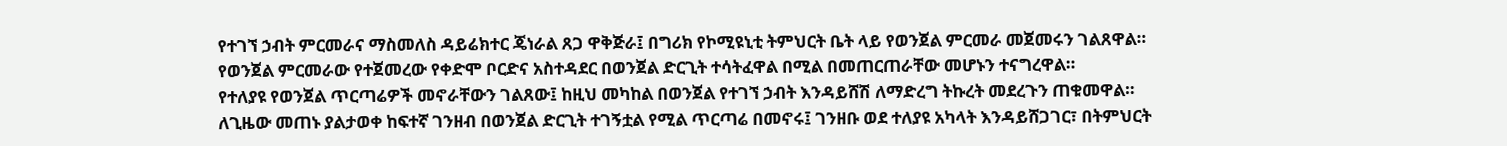የተገኘ ኃብት ምርመራና ማስመለስ ዳይሬክተር ጄነራል ጸጋ ዋቅጅራ፤ በግሪክ የኮሚዩኒቲ ትምህርት ቤት ላይ የወንጀል ምርመራ መጀመሩን ገልጸዋል።
የወንጀል ምርመራው የተጀመረው የቀድሞ ቦርድና አስተዳደር በወንጀል ድርጊት ተሳትፈዋል በሚል በመጠርጠራቸው መሆኑን ተናግረዋል።
የተለያዩ የወንጀል ጥርጣሬዎች መኖራቸውን ገልጸው፤ ከዚህ መካከል በወንጀል የተገኘ ኃብት እንዳይሸሽ ለማድረግ ትኩረት መደረጉን ጠቁመዋል።
ለጊዜው መጠኑ ያልታወቀ ከፍተኛ ገንዘብ በወንጀል ድርጊት ተገኝቷል የሚል ጥርጣሬ በመኖሩ፤ ገንዘቡ ወደ ተለያዩ አካላት እንዳይሸጋገር፣ በትምህርት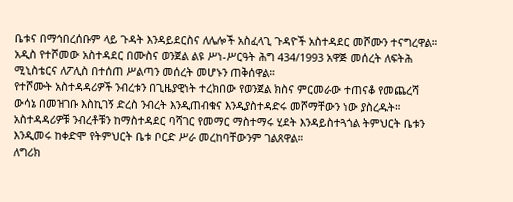ቤቱና በማኅበረሰቡም ላይ ጉዳት እንዳይደርስና ለሌሎች አስፈላጊ ጉዳዮች አስተዳደር መሾሙን ተናግረዋል።
አዲስ የተሾመው አስተዳደር በሙስና ወንጀል ልዩ ሥነ-ሥርዓት ሕግ 434/1993 አዋጅ መሰረት ለፍትሕ ሚኒስቴርና ለፖሊስ በተሰጠ ሥልጣን መሰረት መሆኑን ጠቅሰዋል።
የተሾሙት አስተዳዳሪዎች ንብረቱን በጊዜያዊነት ተረክበው የወንጀል ክስና ምርመራው ተጠናቆ የመጨረሻ ውሳኔ በመዝገቡ እስኪገኝ ድረስ ንብረት እንዲጠብቁና እንዲያስተዳድሩ መሾማቸውን ነው ያስረዱት።
አስተዳዳሪዎቹ ንብረቶቹን ከማስተዳደር ባሻገር የመማር ማስተማሩ ሂደት እንዳይስተጓጎል ትምህርት ቤቱን እንዲመሩ ከቀድሞ የትምህርት ቤቱ ቦርድ ሥራ መረከባቸውንም ገልጸዋል።
ለግሪክ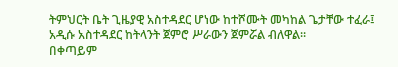ትምህርት ቤት ጊዜያዊ አስተዳደር ሆነው ከተሾሙት መካከል ጌታቸው ተፈራ፤ አዲሱ አስተዳደር ከትላንት ጀምሮ ሥራውን ጀምሯል ብለዋል።
በቀጣይም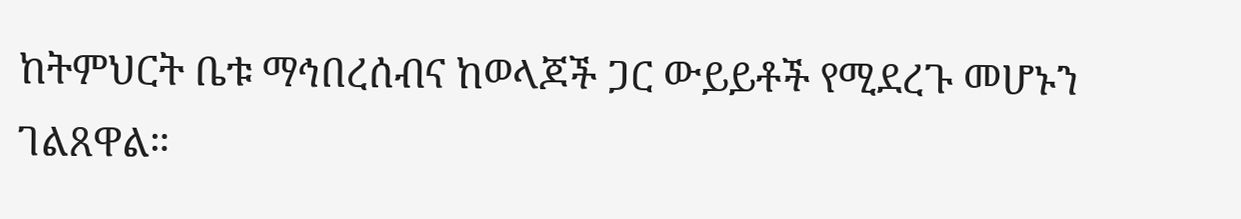ከትምህርት ቤቱ ማኅበረሰብና ከወላጆች ጋር ውይይቶች የሚደረጉ መሆኑን ገልጸዋል።